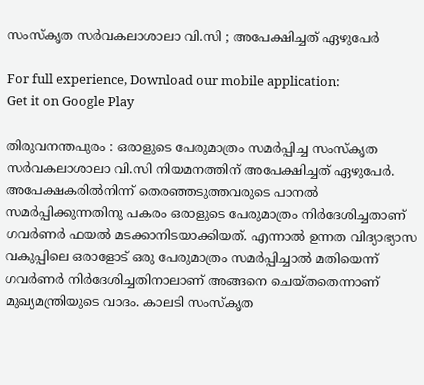സംസ്കൃത സർവകലാശാലാ വി.സി ; അപേക്ഷിച്ചത് ഏഴുപേർ

For full experience, Download our mobile application:
Get it on Google Play

തിരുവനന്തപുരം : ഒരാളുടെ പേരുമാത്രം സമർപ്പിച്ച സംസ്കൃത സർവകലാശാലാ വി.സി നിയമനത്തിന് അപേക്ഷിച്ചത് ഏഴുപേർ. അപേക്ഷകരിൽനിന്ന് തെരഞ്ഞടുത്തവരുടെ പാനൽ സമർപ്പിക്കുന്നതിനു പകരം ഒരാളുടെ പേരുമാത്രം നിർദേശിച്ചതാണ് ഗവർണർ ഫയൽ മടക്കാനിടയാക്കിയത്. എന്നാൽ ഉന്നത വിദ്യാഭ്യാസ വകുപ്പിലെ ഒരാളോട് ഒരു പേരുമാത്രം സമർപ്പിച്ചാൽ മതിയെന്ന് ഗവർണർ നിർദേശിച്ചതിനാലാണ് അങ്ങനെ ചെയ്തതെന്നാണ് മുഖ്യമന്ത്രിയുടെ വാദം. കാലടി സംസ്കൃത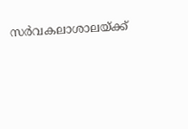സർവകലാശാലയ്ക്ക്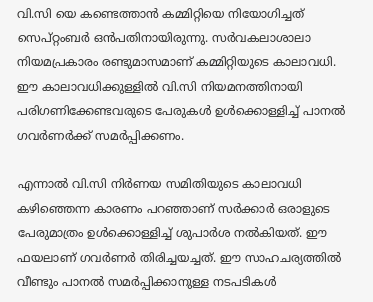വി.സി യെ കണ്ടെത്താൻ കമ്മിറ്റിയെ നിയോഗിച്ചത് സെപ്റ്റംബർ ഒൻപതിനായിരുന്നു. സർവകലാശാലാ നിയമപ്രകാരം രണ്ടുമാസമാണ് കമ്മിറ്റിയുടെ കാലാവധി. ഈ കാലാവധിക്കുള്ളിൽ വി.സി നിയമനത്തിനായി പരിഗണിക്കേണ്ടവരുടെ പേരുകൾ ഉൾക്കൊള്ളിച്ച് പാനൽ ഗവർണർക്ക് സമർപ്പിക്കണം.

എന്നാൽ വി.സി നിർണയ സമിതിയുടെ കാലാവധി കഴിഞ്ഞെന്ന കാരണം പറഞ്ഞാണ് സർക്കാർ ഒരാളുടെ പേരുമാത്രം ഉൾക്കൊള്ളിച്ച് ശുപാർശ നൽകിയത്. ഈ ഫയലാണ് ഗവർണർ തിരിച്ചയച്ചത്. ഈ സാഹചര്യത്തിൽ വീണ്ടും പാനൽ സമർപ്പിക്കാനുള്ള നടപടികൾ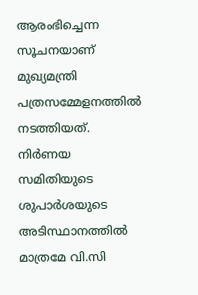ആരംഭിച്ചെന്ന സൂചനയാണ് മുഖ്യമന്ത്രി പത്രസമ്മേളനത്തിൽ നടത്തിയത്. നിർണയ സമിതിയുടെ ശുപാർശയുടെ അടിസ്ഥാനത്തിൽ മാത്രമേ വി.സി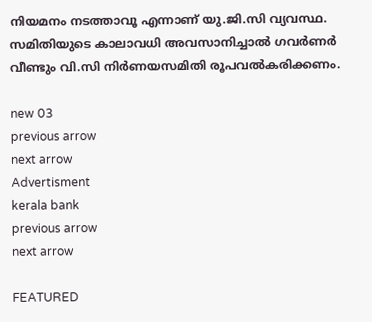നിയമനം നടത്താവൂ എന്നാണ് യു.ജി.സി വ്യവസ്ഥ. സമിതിയുടെ കാലാവധി അവസാനിച്ചാൽ ഗവർണർ വീണ്ടും വി.സി നിർണയസമിതി രൂപവൽകരിക്കണം.

new 03
previous arrow
next arrow
Advertisment
kerala bank
previous arrow
next arrow

FEATURED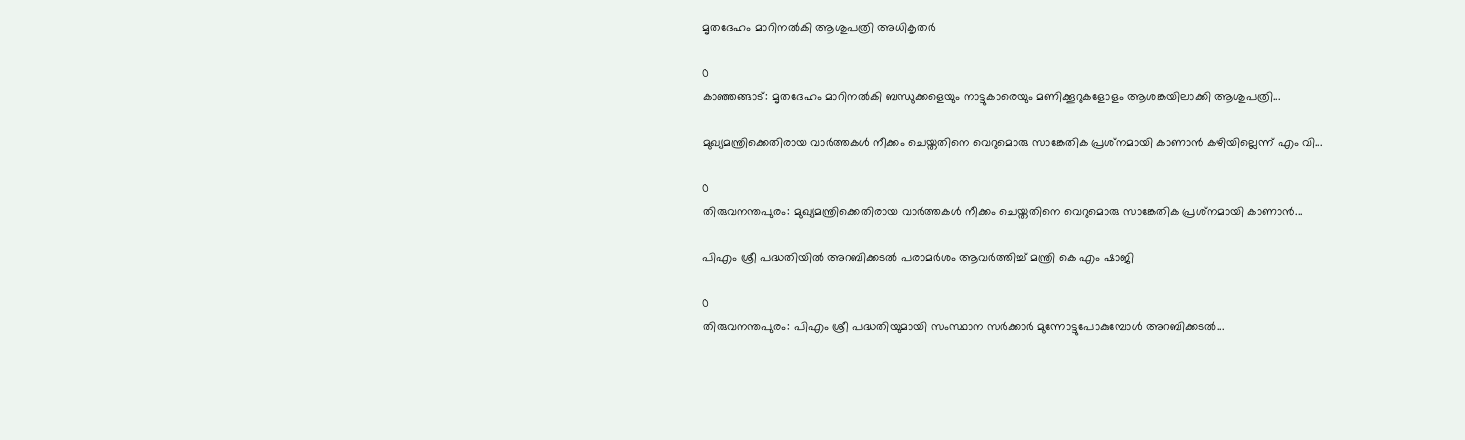മൃതദേഹം മാറിനൽകി ആശുപത്രി അധികൃതർ

0
കാഞ്ഞങ്ങാട്: മൃതദേഹം മാറിനൽകി ബന്ധുക്കളെയും നാട്ടുകാരെയും മണിക്കൂറുകളോളം ആശങ്കയിലാക്കി ആശുപത്രി...

മുഖ്യമന്ത്രിക്കെതിരായ വാർത്തകൾ നീക്കം ചെയ്തതിനെ വെറുമൊരു സാങ്കേതിക പ്രശ്‌നമായി കാണാൻ കഴിയില്ലെന്ന് എം വി...

0
തിരുവനന്തപുരം: മുഖ്യമന്ത്രിക്കെതിരായ വാർത്തകൾ നീക്കം ചെയ്തതിനെ വെറുമൊരു സാങ്കേതിക പ്രശ്‌നമായി കാണാൻ...

പിഎം ശ്രീ പദ്ധതിയിൽ അറബിക്കടൽ പരാമർശം ആവർത്തിച്ച് മന്ത്രി കെ എം ഷാജി

0
തിരുവനന്തപുരം: പിഎം ശ്രീ പദ്ധതിയുമായി സംസ്ഥാന സര്‍ക്കാര്‍ മുന്നോട്ടുപോകുമ്പോള്‍ അറബിക്കടല്‍...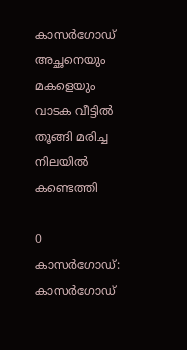കാസർഗോഡ് അച്ഛനെയും മകളെയും വാടക വീട്ടിൽ തൂങ്ങി മരിച്ച നിലയിൽ കണ്ടെത്തി

0
കാസർഗോഡ്: കാസർഗോഡ്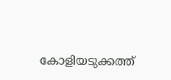കോളിയടുക്കത്ത്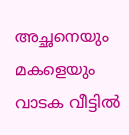അച്ഛനെയും മകളെയും വാടക വീട്ടിൽ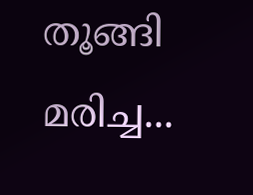തൂങ്ങി മരിച്ച...